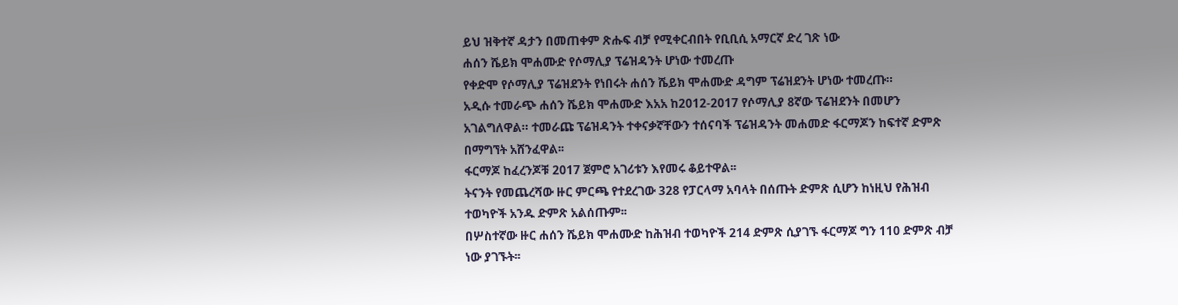ይህ ዝቅተኛ ዳታን በመጠቀም ጽሑፍ ብቻ የሚቀርብበት የቢቢሲ አማርኛ ድረ ገጽ ነው
ሐሰን ሼይክ ሞሐሙድ የሶማሊያ ፕሬዝዳንት ሆነው ተመረጡ
የቀድሞ የሶማሊያ ፕሬዝደንት የነበሩት ሐሰን ሼይክ ሞሐሙድ ዳግም ፕሬዝደንት ሆነው ተመረጡ።
አዲሱ ተመራጭ ሐሰን ሼይክ ሞሐሙድ እአአ ከ2012-2017 የሶማሊያ 8ኛው ፕሬዝደንት በመሆን አገልግለዋል። ተመራጩ ፕሬዝዳንት ተቀናቃኛቸውን ተሰናባች ፕሬዝዳንት መሐመድ ፋርማጆን ከፍተኛ ድምጽ በማግኘት አሸንፈዋል፡፡
ፋርማጆ ከፈረንጆቹ 2017 ጀምሮ አገሪቱን እየመሩ ቆይተዋል፡፡
ትናንት የመጨረሻው ዙር ምርጫ የተደረገው 328 የፓርላማ አባላት በሰጡት ድምጽ ሲሆን ከነዚህ የሕዝብ ተወካዮች አንዱ ድምጽ አልሰጡም፡፡
በሦስተኛው ዙር ሐሰን ሼይክ ሞሐሙድ ከሕዝብ ተወካዮች 214 ድምጽ ሲያገኙ ፋርማጆ ግን 110 ድምጽ ብቻ ነው ያገኙት፡፡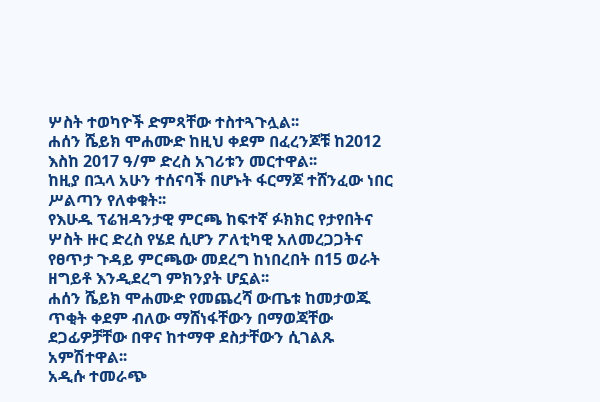ሦስት ተወካዮች ድምጻቸው ተስተጓጉሏል፡፡
ሐሰን ሼይክ ሞሐሙድ ከዚህ ቀደም በፈረንጆቹ ከ2012 እስከ 2017 ዓ/ም ድረስ አገሪቱን መርተዋል፡፡
ከዚያ በኋላ አሁን ተሰናባች በሆኑት ፋርማጆ ተሸንፈው ነበር ሥልጣን የለቀቁት፡፡
የእሁዱ ፕሬዝዳንታዊ ምርጫ ከፍተኛ ፉክክር የታየበትና ሦስት ዙር ድረስ የሄደ ሲሆን ፖለቲካዊ አለመረጋጋትና የፀጥታ ጉዳይ ምርጫው መደረግ ከነበረበት በ15 ወራት ዘግይቶ እንዲደረግ ምክንያት ሆኗል፡፡
ሐሰን ሼይክ ሞሐሙድ የመጨረሻ ውጤቱ ከመታወጁ ጥቂት ቀደም ብለው ማሸነፋቸውን በማወጃቸው ደጋፊዎቻቸው በዋና ከተማዋ ደስታቸውን ሲገልጹ አምሽተዋል፡፡
አዲሱ ተመራጭ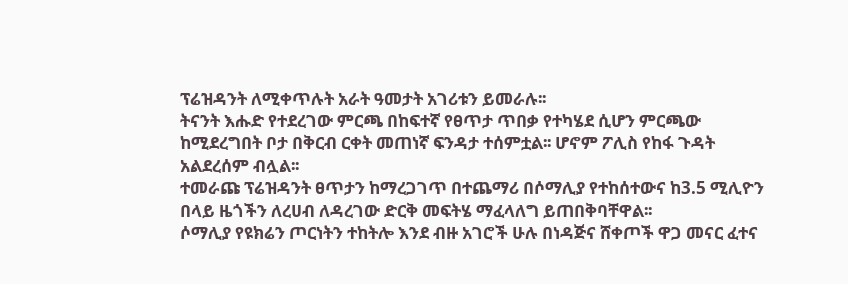ፕሬዝዳንት ለሚቀጥሉት አራት ዓመታት አገሪቱን ይመራሉ፡፡
ትናንት እሑድ የተደረገው ምርጫ በከፍተኛ የፀጥታ ጥበቃ የተካሄደ ሲሆን ምርጫው ከሚደረግበት ቦታ በቅርብ ርቀት መጠነኛ ፍንዳታ ተሰምቷል፡፡ ሆኖም ፖሊስ የከፋ ጉዳት አልደረሰም ብሏል፡፡
ተመራጩ ፕሬዝዳንት ፀጥታን ከማረጋገጥ በተጨማሪ በሶማሊያ የተከሰተውና ከ3.5 ሚሊዮን በላይ ዜጎችን ለረሀብ ለዳረገው ድርቅ መፍትሄ ማፈላለግ ይጠበቅባቸዋል፡፡
ሶማሊያ የዩክሬን ጦርነትን ተከትሎ እንደ ብዙ አገሮች ሁሉ በነዳጅና ሸቀጦች ዋጋ መናር ፈተና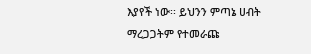እያየች ነው፡፡ ይህንን ምጣኔ ሀብት ማረጋጋትም የተመራጩ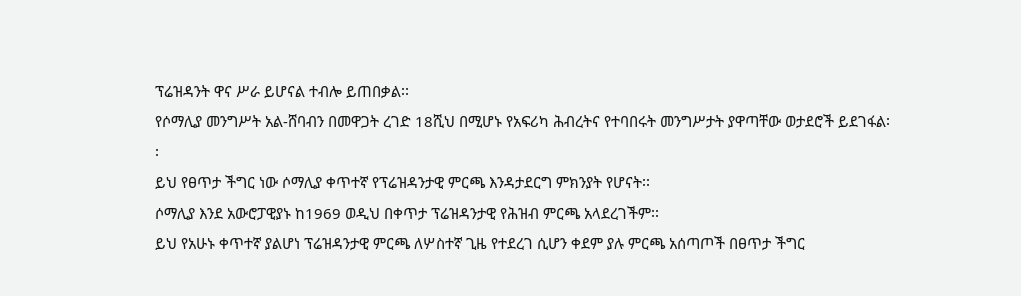ፕሬዝዳንት ዋና ሥራ ይሆናል ተብሎ ይጠበቃል፡፡
የሶማሊያ መንግሥት አል-ሸባብን በመዋጋት ረገድ 18ሺህ በሚሆኑ የአፍሪካ ሕብረትና የተባበሩት መንግሥታት ያዋጣቸው ወታደሮች ይደገፋል፡፡
ይህ የፀጥታ ችግር ነው ሶማሊያ ቀጥተኛ የፕሬዝዳንታዊ ምርጫ እንዳታደርግ ምክንያት የሆናት፡፡
ሶማሊያ እንደ አውሮፓዊያኑ ከ1969 ወዲህ በቀጥታ ፕሬዝዳንታዊ የሕዝብ ምርጫ አላደረገችም፡፡
ይህ የአሁኑ ቀጥተኛ ያልሆነ ፕሬዝዳንታዊ ምርጫ ለሦስተኛ ጊዜ የተደረገ ሲሆን ቀደም ያሉ ምርጫ አሰጣጦች በፀጥታ ችግር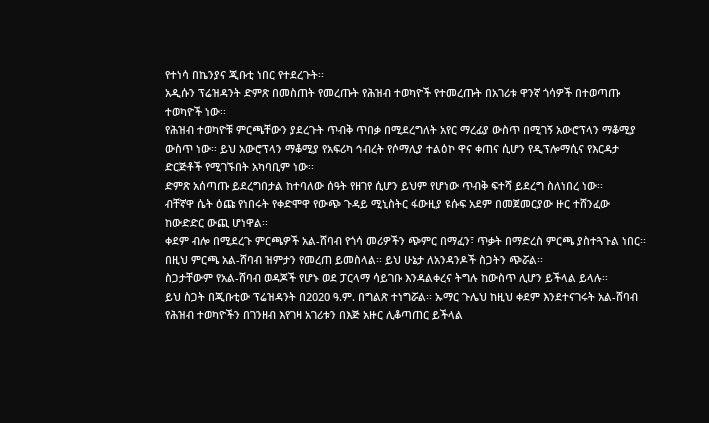የተነሳ በኬንያና ጂቡቲ ነበር የተደረጉት፡፡
አዲሱን ፕሬዝዳንት ድምጽ በመስጠት የመረጡት የሕዝብ ተወካዮች የተመረጡት በአገሪቱ ዋንኛ ጎሳዎች በተወጣጡ ተወካዮች ነው፡፡
የሕዝብ ተወካዮቹ ምርጫቸውን ያደረጉት ጥብቅ ጥበቃ በሚደረግለት አየር ማረፊያ ውስጥ በሚገኝ አውሮፕላን ማቆሚያ ውስጥ ነው፡፡ ይህ አውሮፕላን ማቆሚያ የአፍሪካ ኅብረት የሶማሊያ ተልዕኮ ዋና ቀጠና ሲሆን የዲፕሎማሲና የእርዳታ ድርጅቶች የሚገኙበት አካባቢም ነው፡፡
ድምጽ አሰጣጡ ይደረግበታል ከተባለው ሰዓት የዘገየ ሲሆን ይህም የሆነው ጥብቅ ፍተሻ ይደረግ ስለነበረ ነው፡፡
ብቸኛዋ ሴት ዕጩ የነበሩት የቀድሞዋ የውጭ ጉዳይ ሚኒስትር ፋውዚያ ዩሱፍ አደም በመጀመርያው ዙር ተሸንፈው ከውድድር ውጪ ሆነዋል፡፡
ቀደም ብሎ በሚደረጉ ምርጫዎች አል-ሸባብ የጎሳ መሪዎችን ጭምር በማፈን፣ ጥቃት በማድረስ ምርጫ ያስተጓጉል ነበር፡፡
በዚህ ምርጫ አል-ሸባብ ዝምታን የመረጠ ይመስላል፡፡ ይህ ሁኔታ ለአንዳንዶች ስጋትን ጭሯል፡፡
ስጋታቸውም የአል-ሸባብ ወዳጆች የሆኑ ወደ ፓርላማ ሳይገቡ እንዳልቀረና ትግሉ ከውስጥ ሊሆን ይችላል ይላሉ፡፡
ይህ ስጋት በጂቡቲው ፕሬዝዳንት በ2020 ዓ.ም. በግልጽ ተነግሯል፡፡ ኡማር ጉሌህ ከዚህ ቀደም እንደተናገሩት አል-ሸባብ የሕዝብ ተወካዮችን በገንዘብ እየገዛ አገሪቱን በእጅ አዙር ሊቆጣጠር ይችላል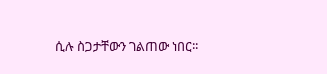ሲሉ ስጋታቸውን ገልጠው ነበር፡፡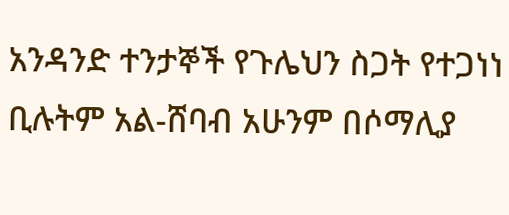አንዳንድ ተንታኞች የጉሌህን ስጋት የተጋነነ ቢሉትም አል-ሸባብ አሁንም በሶማሊያ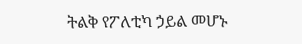ትልቅ የፖለቲካ ኃይል መሆኑ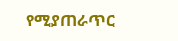የሚያጠራጥር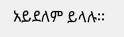አይደለም ይላሉ፡፡